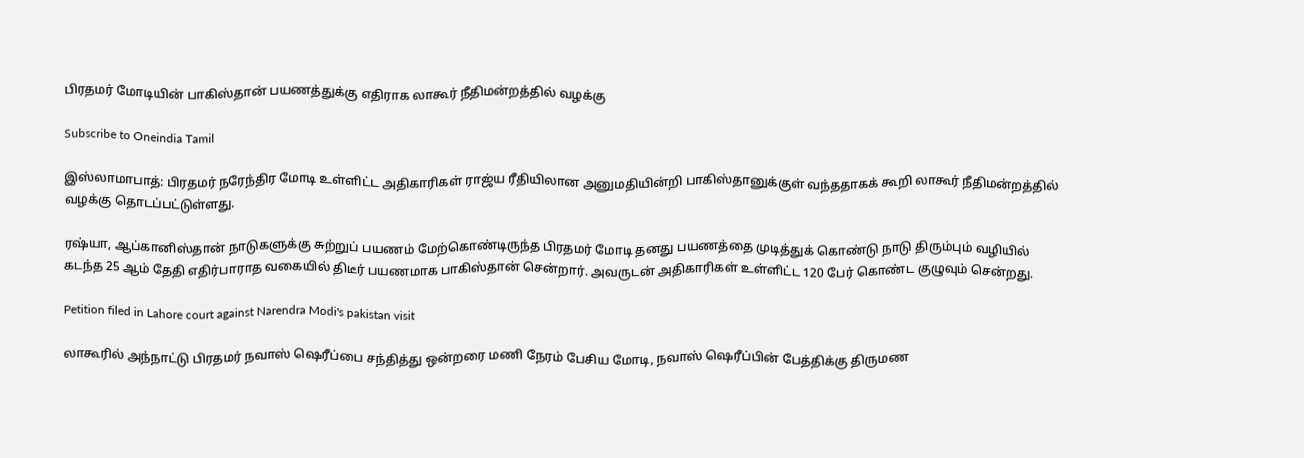பிரதமர் மோடியின் பாகிஸ்தான் பயணத்துக்கு எதிராக லாகூர் நீதிமன்றத்தில் வழக்கு

Subscribe to Oneindia Tamil

இஸ்லாமாபாத்: பிரதமர் நரேந்திர மோடி உள்ளிட்ட அதிகாரிகள் ராஜ்ய ரீதியிலான அனுமதியின்றி பாகிஸ்தானுக்குள் வந்ததாகக் கூறி லாகூர் நீதிமன்றத்தில் வழக்கு தொடப்பட்டுள்ளது.

ரஷ்யா, ஆப்கானிஸ்தான் நாடுகளுக்கு சுற்றுப் பயணம் மேற்கொண்டிருந்த பிரதமர் மோடி தனது பயணத்தை முடித்துக் கொண்டு நாடு திரும்பும் வழியில் கடந்த 25 ஆம் தேதி எதிர்பாராத வகையில் திடீர் பயணமாக பாகிஸ்தான் சென்றார். அவருடன் அதிகாரிகள் உள்ளிட்ட 120 பேர் கொண்ட குழுவும் சென்றது.

Petition filed in Lahore court against Narendra Modi's pakistan visit

லாகூரில் அந்நாட்டு பிரதமர் நவாஸ் ஷெரீப்பை சந்தித்து ஒன்றரை மணி நேரம் பேசிய மோடி, நவாஸ் ஷெரீப்பின் பேத்திக்கு திருமண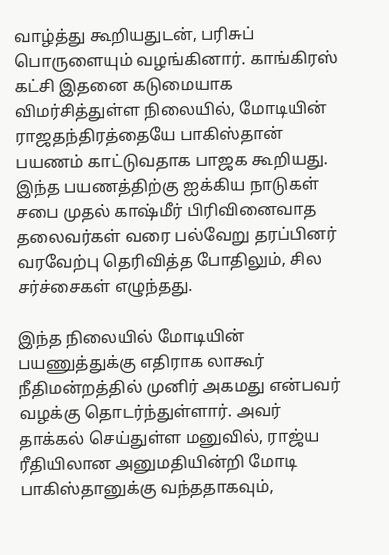வாழ்த்து கூறியதுடன், பரிசுப் பொருளையும் வழங்கினார். காங்கிரஸ் கட்சி இதனை கடுமையாக விமர்சித்துள்ள நிலையில், மோடியின் ராஜதந்திரத்தையே பாகிஸ்தான் பயணம் காட்டுவதாக பாஜக கூறியது. இந்த பயணத்திற்கு ஐக்கிய நாடுகள் சபை முதல் காஷ்மீர் பிரிவினைவாத தலைவர்கள் வரை பல்வேறு தரப்பினர் வரவேற்பு தெரிவித்த போதிலும், சில சர்ச்சைகள் எழுந்தது.

இந்த நிலையில் மோடியின் பயணுத்துக்கு எதிராக லாகூர் நீதிமன்றத்தில் முனிர் அகமது என்பவர் வழக்கு தொடர்ந்துள்ளார். அவர் தாக்கல் செய்துள்ள மனுவில், ராஜ்ய ரீதியிலான அனுமதியின்றி மோடி பாகிஸ்தானுக்கு வந்ததாகவும்,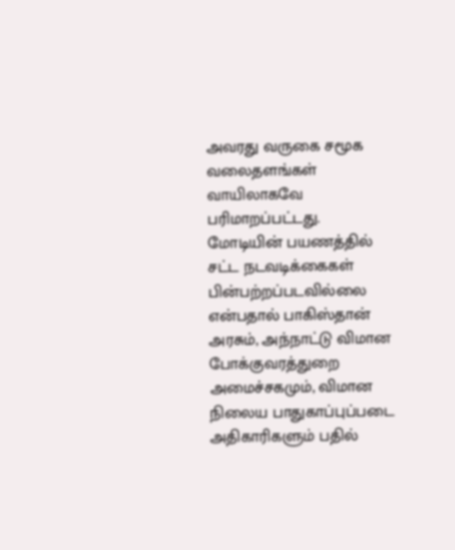அவரது வருகை சமூக வலைதளங்கள் வாயிலாகவே பரிமாறப்பட்டது. மோடியின் பயணத்தில் சட்ட நடவடிக்கைகள் பின்பற்றப்படவில்லை என்பதால் பாகிஸ்தான் அரசும், அந்நாட்டு விமான போக்குவரத்துறை அமைச்சகமும், விமான நிலைய பாதுகாப்புப்படை அதிகாரிகளும் பதில்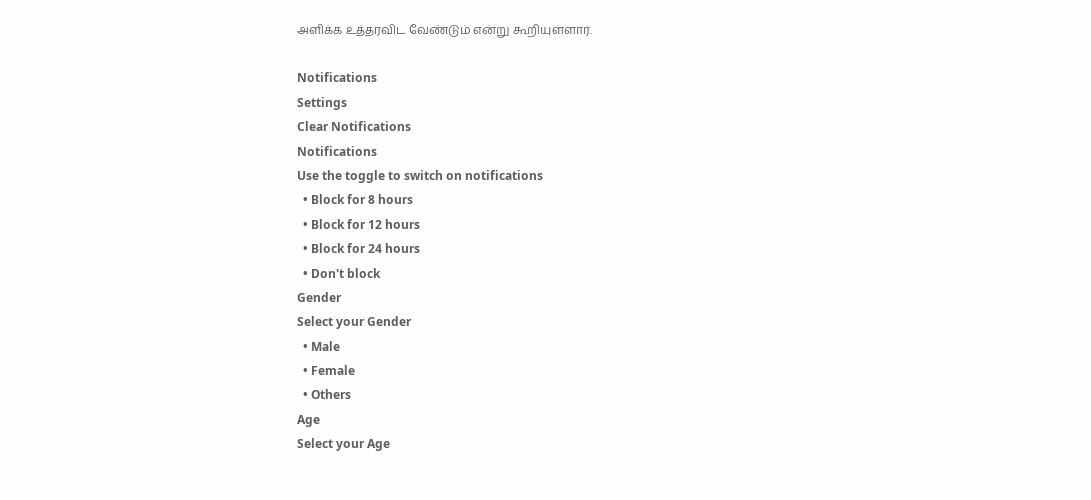அளிக்க உத்தரவிட வேண்டும் என்று கூறியுள்ளார்.

Notifications
Settings
Clear Notifications
Notifications
Use the toggle to switch on notifications
  • Block for 8 hours
  • Block for 12 hours
  • Block for 24 hours
  • Don't block
Gender
Select your Gender
  • Male
  • Female
  • Others
Age
Select your Age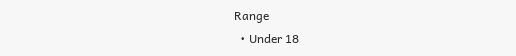Range
  • Under 18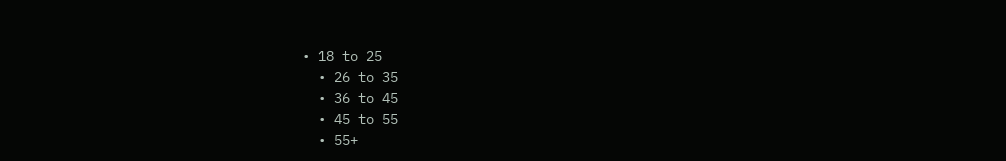• 18 to 25
  • 26 to 35
  • 36 to 45
  • 45 to 55
  • 55+